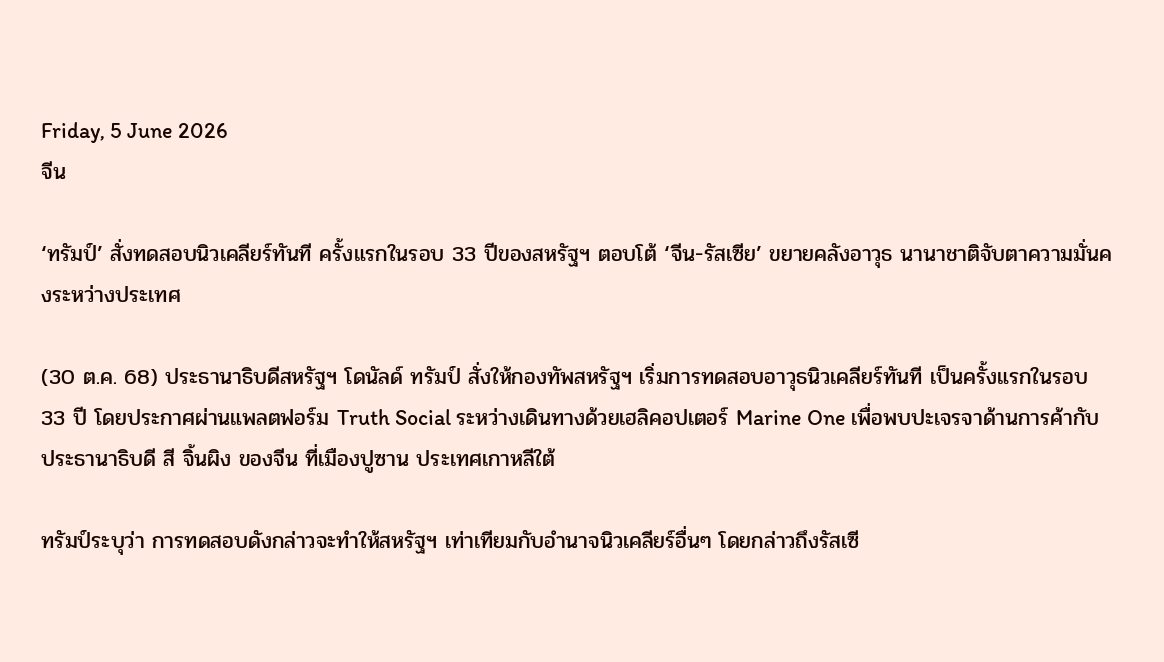Friday, 5 June 2026
จีน

‘ทรัมป์’ สั่งทดสอบนิวเคลียร์ทันที ครั้งแรกในรอบ 33 ปีของสหรัฐฯ ตอบโต้ ‘จีน-รัสเซีย’ ขยายคลังอาวุธ นานาชาติจับตาความมั่นคงระหว่างประเทศ

(30 ต.ค. 68) ประธานาธิบดีสหรัฐฯ โดนัลด์ ทรัมป์ สั่งให้กองทัพสหรัฐฯ เริ่มการทดสอบอาวุธนิวเคลียร์ทันที เป็นครั้งแรกในรอบ 33 ปี โดยประกาศผ่านแพลตฟอร์ม Truth Social ระหว่างเดินทางด้วยเฮลิคอปเตอร์ Marine One เพื่อพบปะเจรจาด้านการค้ากับประธานาธิบดี สี จิ้นผิง ของจีน ที่เมืองปูซาน ประเทศเกาหลีใต้

ทรัมป์ระบุว่า การทดสอบดังกล่าวจะทำให้สหรัฐฯ เท่าเทียมกับอำนาจนิวเคลียร์อื่นๆ โดยกล่าวถึงรัสเซี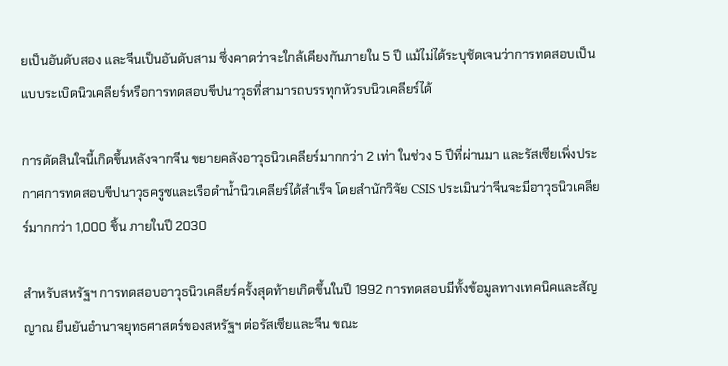ยเป็นอันดับสอง และจีนเป็นอันดับสาม ซึ่งคาดว่าจะใกล้เคียงกันภายใน 5 ปี แม้ไม่ได้ระบุชัดเจนว่าการทดสอบเป็นแบบระเบิดนิวเคลียร์หรือการทดสอบขีปนาวุธที่สามารถบรรทุกหัวรบนิวเคลียร์ได้

การตัดสินใจนี้เกิดขึ้นหลังจากจีน ขยายคลังอาวุธนิวเคลียร์มากกว่า 2 เท่า ในช่วง 5 ปีที่ผ่านมา และรัสเซียเพิ่งประกาศการทดสอบขีปนาวุธครูซและเรือดำน้ำนิวเคลียร์ได้สำเร็จ โดยสำนักวิจัย CSIS ประเมินว่าจีนจะมีอาวุธนิวเคลียร์มากกว่า 1,000 ชิ้น ภายในปี 2030

สำหรับสหรัฐฯ การทดสอบอาวุธนิวเคลียร์ครั้งสุดท้ายเกิดขึ้นในปี 1992 การทดสอบมีทั้งข้อมูลทางเทคนิคและสัญญาณ ยืนยันอำนาจยุทธศาสตร์ของสหรัฐฯ ต่อรัสเซียและจีน ขณะ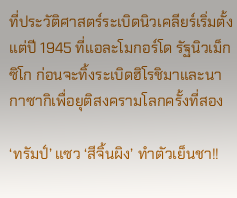ที่ประวัติศาสตร์ระเบิดนิวเคลียร์เริ่มตั้งแต่ปี 1945 ที่แอละโมกอร์โด รัฐนิวเม็กซิโก ก่อนจะทิ้งระเบิดฮิโรชิมาและนากาซากิเพื่อยุติสงครามโลกครั้งที่สอง

‘ทรัมป์’ แซว ‘สีจิ้นผิง’ ทำตัวเย็นชา!!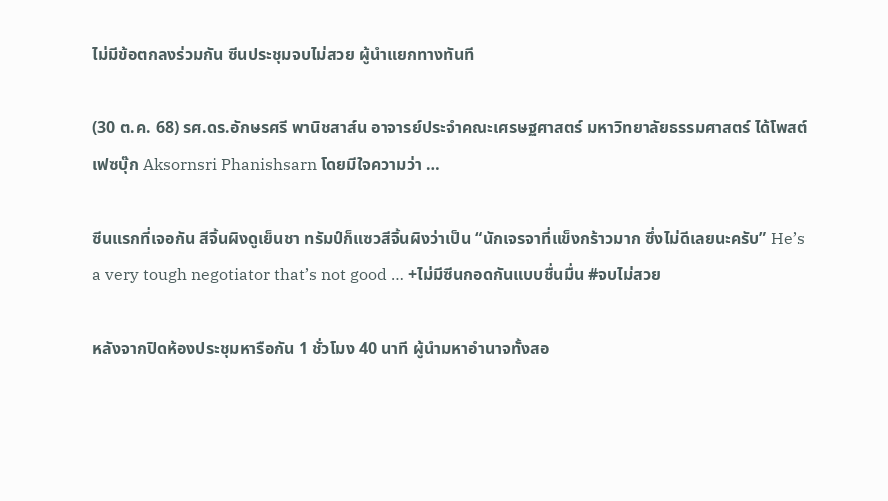ไม่มีข้อตกลงร่วมกัน ซีนประชุมจบไม่สวย ผู้นำแยกทางทันที

(30 ต.ค. 68) รศ.ดร.อักษรศรี พานิชสาส์น อาจารย์ประจำคณะเศรษฐศาสตร์ มหาวิทยาลัยธรรมศาสตร์ ได้โพสต์เฟซบุ๊ก Aksornsri Phanishsarn โดยมีใจความว่า …

ซีนแรกที่เจอกัน สีจิ้นผิงดูเย็นชา ทรัมป์ก็แซวสีจิ้นผิงว่าเป็น “นักเจรจาที่แข็งกร้าวมาก ซึ่งไม่ดีเลยนะครับ” He’s a very tough negotiator that’s not good … +ไม่มีซีนกอดกันแบบชื่นมื่น #จบไม่สวย

หลังจากปิดห้องประชุมหารือกัน 1 ชั่วโมง 40 นาที ผู้นำมหาอำนาจทั้งสอ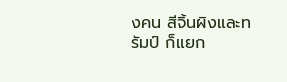งคน สีจิ้นผิงและทรัมป์ ก็แยก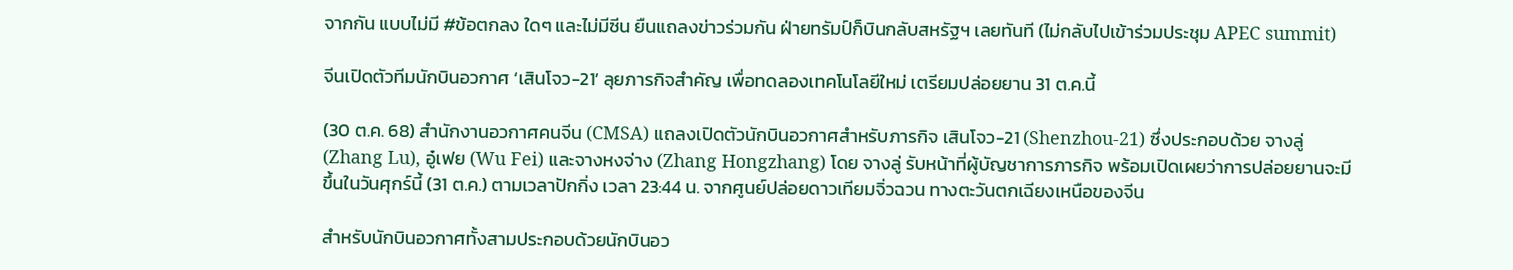จากกัน แบบไม่มี #ข้อตกลง ใดๆ และไม่มีซีน ยืนแถลงข่าวร่วมกัน ฝ่ายทรัมป์ก็บินกลับสหรัฐฯ เลยทันที (ไม่กลับไปเข้าร่วมประชุม APEC summit)

จีนเปิดตัวทีมนักบินอวกาศ ‘เสินโจว-21’ ลุยภารกิจสำคัญ เพื่อทดลองเทคโนโลยีใหม่ เตรียมปล่อยยาน 31 ต.ค.นี้

(30 ต.ค. 68) สำนักงานอวกาศคนจีน (CMSA) แถลงเปิดตัวนักบินอวกาศสำหรับภารกิจ เสินโจว-21 (Shenzhou-21) ซึ่งประกอบด้วย จางลู่ (Zhang Lu), อู๋เฟย (Wu Fei) และจางหงจ่าง (Zhang Hongzhang) โดย จางลู่ รับหน้าที่ผู้บัญชาการภารกิจ พร้อมเปิดเผยว่าการปล่อยยานจะมีขึ้นในวันศุกร์นี้ (31 ต.ค.) ตามเวลาปักกิ่ง เวลา 23:44 น. จากศูนย์ปล่อยดาวเทียมจิ่วฉวน ทางตะวันตกเฉียงเหนือของจีน

สำหรับนักบินอวกาศทั้งสามประกอบด้วยนักบินอว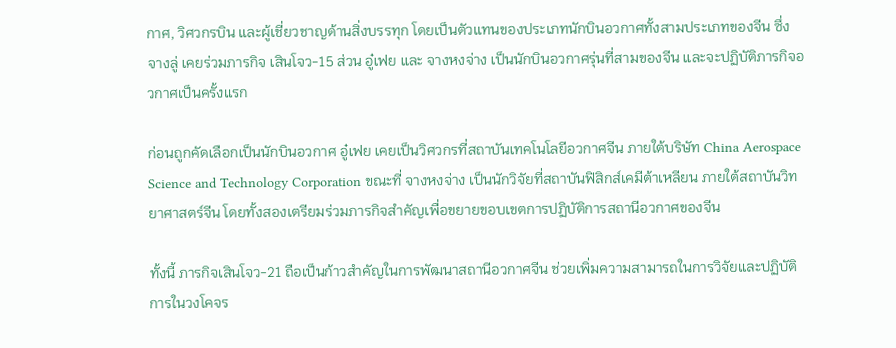กาศ, วิศวกรบิน และผู้เชี่ยวชาญด้านสิ่งบรรทุก โดยเป็นตัวแทนของประเภทนักบินอวกาศทั้งสามประเภทของจีน ซึ่ง จางลู่ เคยร่วมภารกิจ เสินโจว-15 ส่วน อู๋เฟย และ จางหงจ่าง เป็นนักบินอวกาศรุ่นที่สามของจีน และจะปฏิบัติภารกิจอวกาศเป็นครั้งแรก

ก่อนถูกคัดเลือกเป็นนักบินอวกาศ อู๋เฟย เคยเป็นวิศวกรที่สถาบันเทคโนโลยีอวกาศจีน ภายใต้บริษัท China Aerospace Science and Technology Corporation ขณะที่ จางหงจ่าง เป็นนักวิจัยที่สถาบันฟิสิกส์เคมีต้าเหลียน ภายใต้สถาบันวิทยาศาสตร์จีน โดยทั้งสองเตรียมร่วมภารกิจสำคัญเพื่อขยายขอบเขตการปฏิบัติการสถานีอวกาศของจีน

ทั้งนี้ ภารกิจเสินโจว-21 ถือเป็นก้าวสำคัญในการพัฒนาสถานีอวกาศจีน ช่วยเพิ่มความสามารถในการวิจัยและปฏิบัติการในวงโคจร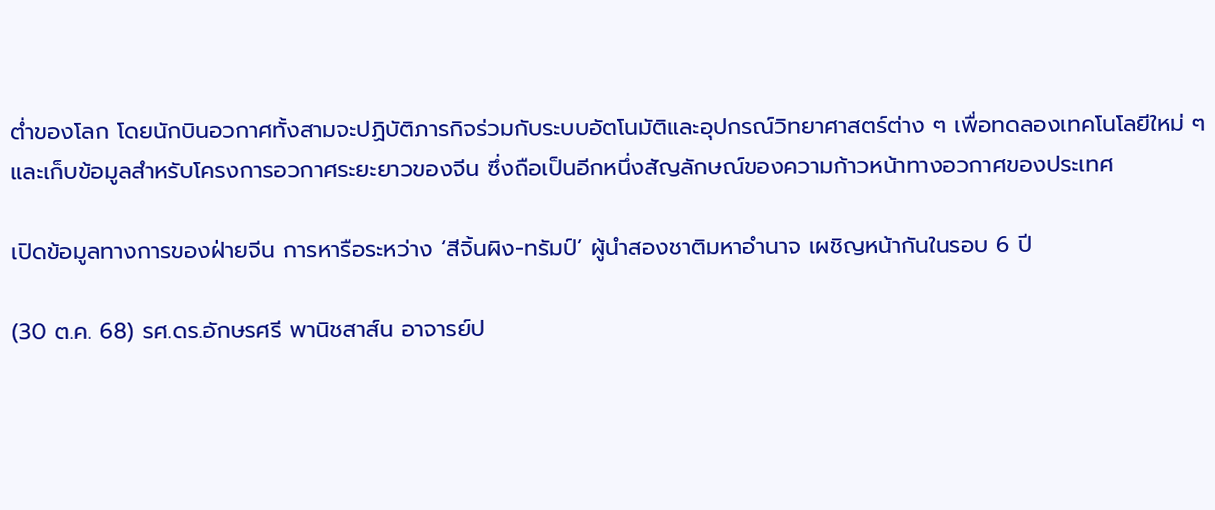ต่ำของโลก โดยนักบินอวกาศทั้งสามจะปฏิบัติภารกิจร่วมกับระบบอัตโนมัติและอุปกรณ์วิทยาศาสตร์ต่าง ๆ เพื่อทดลองเทคโนโลยีใหม่ ๆ และเก็บข้อมูลสำหรับโครงการอวกาศระยะยาวของจีน ซึ่งถือเป็นอีกหนึ่งสัญลักษณ์ของความก้าวหน้าทางอวกาศของประเทศ

เปิดข้อมูลทางการของฝ่ายจีน การหารือระหว่าง ‘สีจิ้นผิง-ทรัมป์’ ผู้นำสองชาติมหาอำนาจ เผชิญหน้ากันในรอบ 6 ปี

(30 ต.ค. 68) รศ.ดร.อักษรศรี พานิชสาส์น อาจารย์ป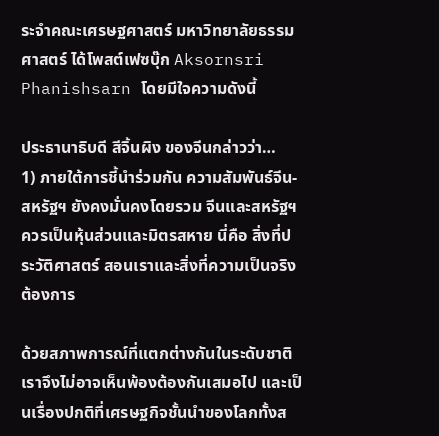ระจำคณะเศรษฐศาสตร์ มหาวิทยาลัยธรรมศาสตร์ ได้โพสต์เฟซบุ๊ก Aksornsri Phanishsarn โดยมีใจความดังนี้

ประธานาธิบดี สีจิ้นผิง ของจีนกล่าวว่า…
1) ภายใต้การชี้นำร่วมกัน ความสัมพันธ์จีน-สหรัฐฯ ยังคงมั่นคงโดยรวม จีนและสหรัฐฯ ควรเป็นหุ้นส่วนและมิตรสหาย นี่คือ สิ่งที่ประวัติศาสตร์ สอนเราและสิ่งที่ความเป็นจริงต้องการ

ด้วยสภาพการณ์ที่แตกต่างกันในระดับชาติ เราจึงไม่อาจเห็นพ้องต้องกันเสมอไป และเป็นเรื่องปกติที่เศรษฐกิจชั้นนำของโลกทั้งส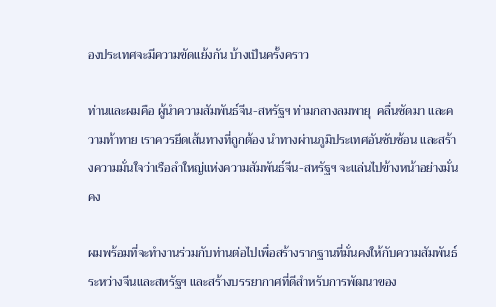องประเทศจะมีความขัดแย้งกัน บ้างเป็นครั้งคราว

ท่านและผมคือ ผู้นำความสัมพันธ์จีน-สหรัฐฯ ท่ามกลางลมพายุ  คลื่นซัดมา และความท้าทาย เราควรยึดเส้นทางที่ถูกต้อง นำทางผ่านภูมิประเทศอันซับซ้อน และสร้างความมั่นใจว่าเรือลำใหญ่แห่งความสัมพันธ์จีน-สหรัฐฯ จะแล่นไปข้างหน้าอย่างมั่นคง

ผมพร้อมที่จะทำงานร่วมกับท่านต่อไปเพื่อสร้างรากฐานที่มั่นคงให้กับความสัมพันธ์ระหว่างจีนและสหรัฐฯ และสร้างบรรยากาศที่ดีสำหรับการพัฒนาของ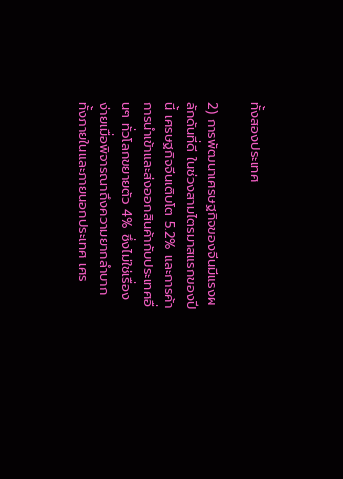ทั้งสองประเทศ

2) การพัฒนาเศรษฐกิจของจีนมีแรงผลักดันที่ดี ในช่วงสามไตรมาสแรกของปีนี้ เศรษฐกิจจีนเติบโต 5.2% และการค้า การนำเข้าและส่งออกสินค้ากับประเทศอื่นๆ ทั่วโลกขยายตัว 4% ซึ่งไม่ใช่เรื่องง่ายเมื่อพิจารณาถึงความยากลำบากทั้งภายในและภายนอกประเทศ เศร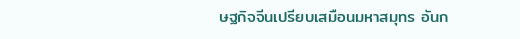ษฐกิจจีนเปรียบเสมือนมหาสมุทร อันก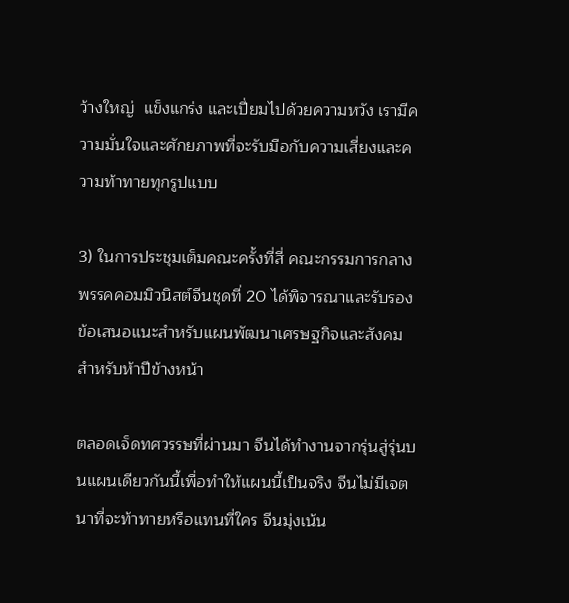ว้างใหญ่  แข็งแกร่ง และเปี่ยมไปด้วยความหวัง เรามีความมั่นใจและศักยภาพที่จะรับมือกับความเสี่ยงและความท้าทายทุกรูปแบบ

3) ในการประชุมเต็มคณะครั้งที่สี่ คณะกรรมการกลางพรรคคอมมิวนิสต์จีนชุดที่ 20 ได้พิจารณาและรับรองข้อเสนอแนะสำหรับแผนพัฒนาเศรษฐกิจและสังคมสำหรับห้าปีข้างหน้า

ตลอดเจ็ดทศวรรษที่ผ่านมา จีนได้ทำงานจากรุ่นสู่รุ่นบนแผนเดียวกันนี้เพื่อทำให้แผนนี้เป็นจริง จีนไม่มีเจตนาที่จะท้าทายหรือแทนที่ใคร จีนมุ่งเน้น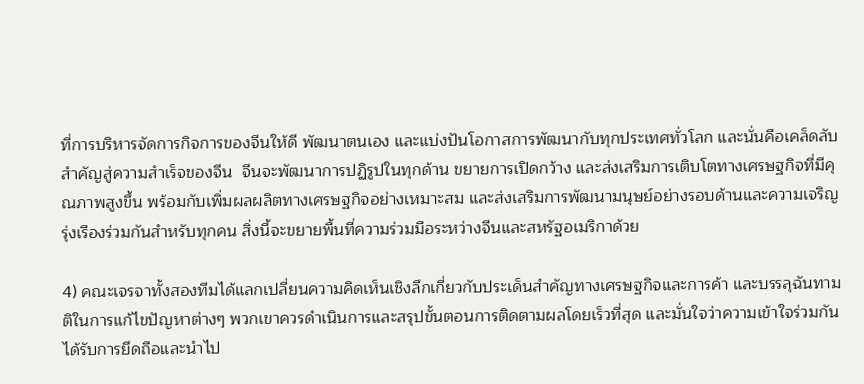ที่การบริหารจัดการกิจการของจีนให้ดี พัฒนาตนเอง และแบ่งปันโอกาสการพัฒนากับทุกประเทศทั่วโลก และนั่นคือเคล็ดลับสำคัญสู่ความสำเร็จของจีน  จีนจะพัฒนาการปฏิรูปในทุกด้าน ขยายการเปิดกว้าง และส่งเสริมการเติบโตทางเศรษฐกิจที่มีคุณภาพสูงขึ้น พร้อมกับเพิ่มผลผลิตทางเศรษฐกิจอย่างเหมาะสม และส่งเสริมการพัฒนามนุษย์อย่างรอบด้านและความเจริญรุ่งเรืองร่วมกันสำหรับทุกคน สิ่งนี้จะขยายพื้นที่ความร่วมมือระหว่างจีนและสหรัฐอเมริกาด้วย

4) คณะเจรจาทั้งสองทีมได้แลกเปลี่ยนความคิดเห็นเชิงลึกเกี่ยวกับประเด็นสำคัญทางเศรษฐกิจและการค้า และบรรลุฉันทามติในการแก้ไขปัญหาต่างๆ พวกเขาควรดำเนินการและสรุปขั้นตอนการติดตามผลโดยเร็วที่สุด และมั่นใจว่าความเข้าใจร่วมกันได้รับการยึดถือและนำไป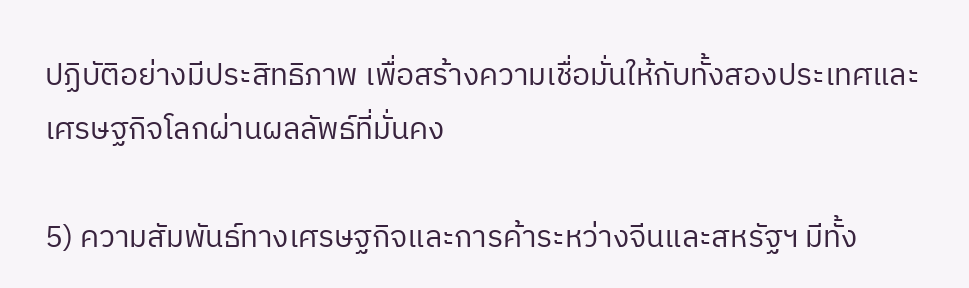ปฏิบัติอย่างมีประสิทธิภาพ เพื่อสร้างความเชื่อมั่นให้กับทั้งสองประเทศและเศรษฐกิจโลกผ่านผลลัพธ์ที่มั่นคง

5) ความสัมพันธ์ทางเศรษฐกิจและการค้าระหว่างจีนและสหรัฐฯ มีทั้ง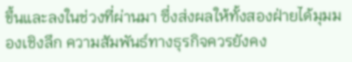ขึ้นและลงในช่วงที่ผ่านมา ซึ่งส่งผลให้ทั้งสองฝ่ายได้มุมมองเชิงลึก ความสัมพันธ์ทางธุรกิจควรยังคง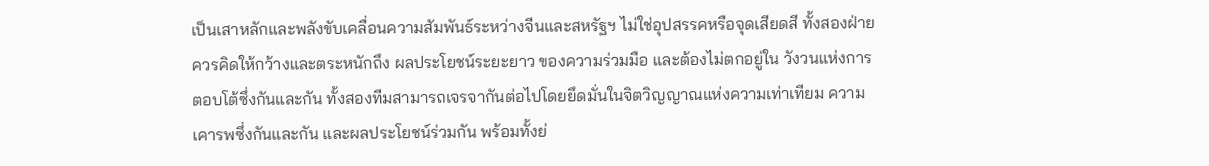เป็นเสาหลักและพลังขับเคลื่อนความสัมพันธ์ระหว่างจีนและสหรัฐฯ ไม่ใช่อุปสรรคหรือจุดเสียดสี ทั้งสองฝ่ายควรคิดให้กว้างและตระหนักถึง ผลประโยชน์ระยะยาว ของความร่วมมือ และต้องไม่ตกอยู่ใน วังวนแห่งการตอบโต้ซึ่งกันและกัน ทั้งสองทีมสามารถเจรจากันต่อไปโดยยึดมั่นในจิตวิญญาณแห่งความเท่าเทียม ความเคารพซึ่งกันและกัน และผลประโยชน์ร่วมกัน พร้อมทั้งย่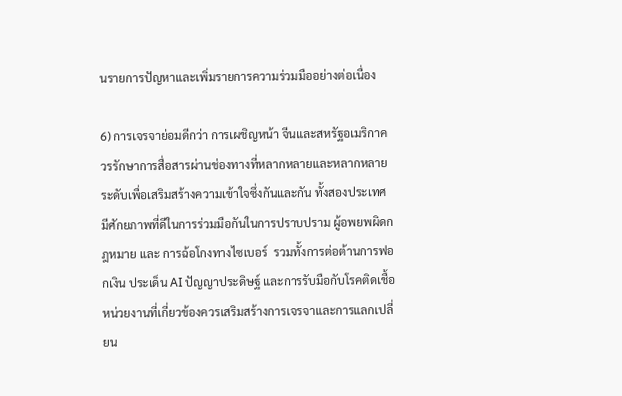นรายการปัญหาและเพิ่มรายการความร่วมมืออย่างต่อเนื่อง

6) การเจรจาย่อมดีกว่า การเผชิญหน้า จีนและสหรัฐอเมริกาควรรักษาการสื่อสารผ่านช่องทางที่หลากหลายและหลากหลายระดับเพื่อเสริมสร้างความเข้าใจซึ่งกันและกัน ทั้งสองประเทศมีศักยภาพที่ดีในการร่วมมือกันในการปราบปราม ผู้อพยพผิดกฎหมาย และ การฉ้อโกงทางไซเบอร์  รวมทั้งการต่อต้านการฟอกเงิน ประเด็น AI ปัญญาประดิษฐ์ และการรับมือกับโรคติดเชื้อ หน่วยงานที่เกี่ยวข้องควรเสริมสร้างการเจรจาและการแลกเปลี่ยน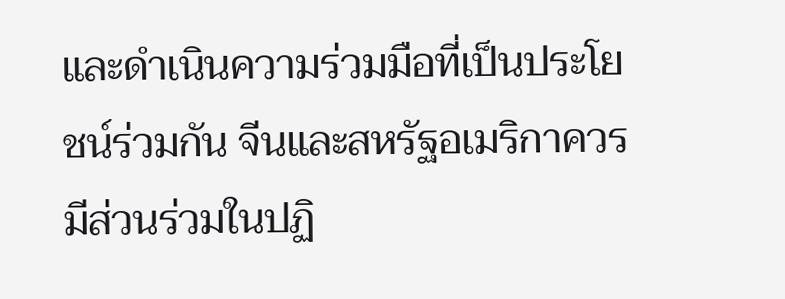และดำเนินความร่วมมือที่เป็นประโยชน์ร่วมกัน จีนและสหรัฐอเมริกาควรมีส่วนร่วมในปฏิ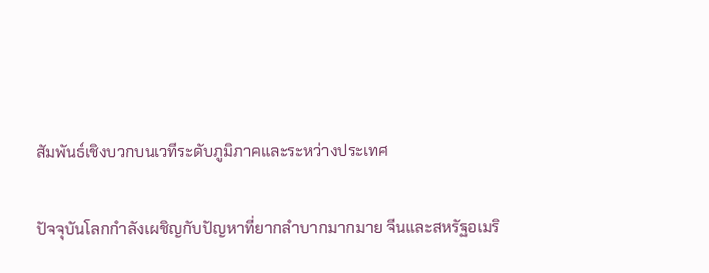สัมพันธ์เชิงบวกบนเวทีระดับภูมิภาคและระหว่างประเทศ

ปัจจุบันโลกกำลังเผชิญกับปัญหาที่ยากลำบากมากมาย จีนและสหรัฐอเมริ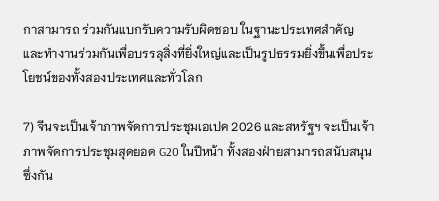กาสามารถ ร่วมกันแบกรับความรับผิดชอบ ในฐานะประเทศสำคัญ และทำงานร่วมกันเพื่อบรรลุสิ่งที่ยิ่งใหญ่และเป็นรูปธรรมยิ่งขึ้นเพื่อประโยชน์ของทั้งสองประเทศและทั่วโลก

7) จีนจะเป็นเจ้าภาพจัดการประชุมเอเปค 2026 และสหรัฐฯ จะเป็นเจ้าภาพจัดการประชุมสุดยอด G20 ในปีหน้า ทั้งสองฝ่ายสามารถสนับสนุนซึ่งกัน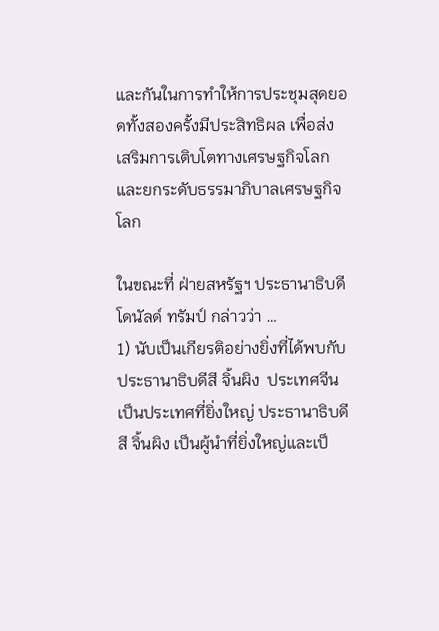และกันในการทำให้การประชุมสุดยอดทั้งสองครั้งมีประสิทธิผล เพื่อส่งเสริมการเติบโตทางเศรษฐกิจโลกและยกระดับธรรมาภิบาลเศรษฐกิจโลก

ในขณะที่ ฝ่ายสหรัฐฯ ประธานาธิบดี โดนัลด์ ทรัมป์ กล่าวว่า …
1) นับเป็นเกียรติอย่างยิ่งที่ได้พบกับประธานาธิบดีสี จิ้นผิง  ประเทศจีนเป็นประเทศที่ยิ่งใหญ่ ประธานาธิบดีสี จิ้นผิง เป็นผู้นำที่ยิ่งใหญ่และเป็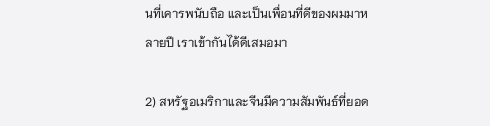นที่เคารพนับถือ และเป็นเพื่อนที่ดีของผมมาหลายปี เราเข้ากันได้ดีเสมอมา

2) สหรัฐอเมริกาและจีนมีความสัมพันธ์ที่ยอด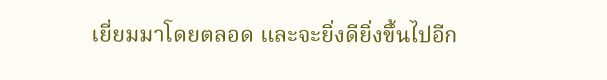เยี่ยมมาโดยตลอด และจะยิ่งดียิ่งขึ้นไปอีก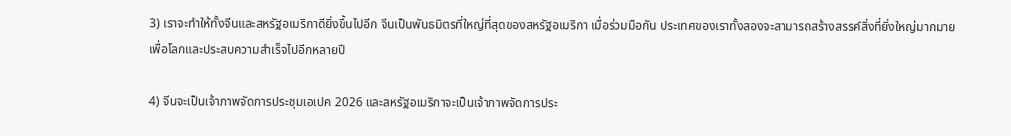3) เราจะทำให้ทั้งจีนและสหรัฐอเมริกาดียิ่งขึ้นไปอีก จีนเป็นพันธมิตรที่ใหญ่ที่สุดของสหรัฐอเมริกา เมื่อร่วมมือกัน ประเทศของเราทั้งสองจะสามารถสร้างสรรค์สิ่งที่ยิ่งใหญ่มากมายเพื่อโลกและประสบความสำเร็จไปอีกหลายปี

4) จีนจะเป็นเจ้าภาพจัดการประชุมเอเปค 2026 และสหรัฐอเมริกาจะเป็นเจ้าภาพจัดการประ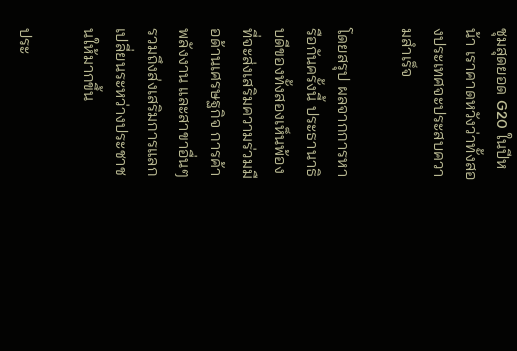ชุมสุดยอด G20 ในปีหน้า เราคาดหวังว่าทั้งสองประเทศจะประสบความสำเร็จ

โดยสรุป ผลจากการหารือกันครั้งนี้ ประธานาธิบดีของทั้งสองเห็นพ้องที่จะส่งเสริมความร่วมมือด้านเศรษฐกิจ การค้า พลังงาน และสาขาอื่นๆ รวมถึงส่งเสริมการแลกเปลี่ยนระหว่างประชาชนให้มากขึ้น

ประ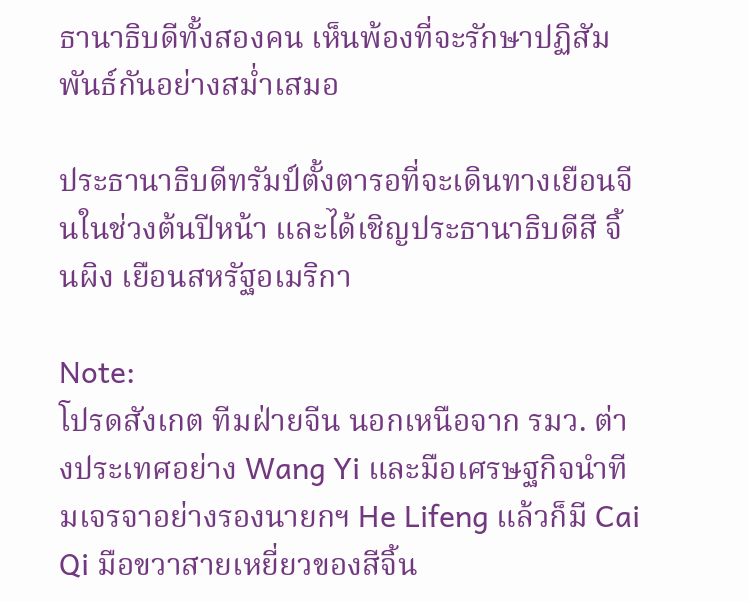ธานาธิบดีทั้งสองคน เห็นพ้องที่จะรักษาปฏิสัมพันธ์กันอย่างสม่ำเสมอ

ประธานาธิบดีทรัมป์ตั้งตารอที่จะเดินทางเยือนจีนในช่วงต้นปีหน้า และได้เชิญประธานาธิบดีสี จิ้นผิง เยือนสหรัฐอเมริกา

Note:
โปรดสังเกต ทีมฝ่ายจีน นอกเหนือจาก รมว. ต่างประเทศอย่าง Wang Yi และมือเศรษฐกิจนำทีมเจรจาอย่างรองนายกฯ He Lifeng แล้วก็มี Cai Qi มือขวาสายเหยี่ยวของสีจิ้น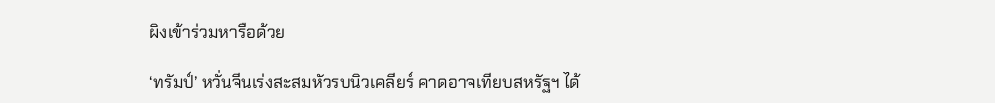ผิงเข้าร่วมหารือด้วย

‘ทรัมป์’ หวั่นจีนเร่งสะสมหัวรบนิวเคลียร์ คาดอาจเทียบสหรัฐฯ ได้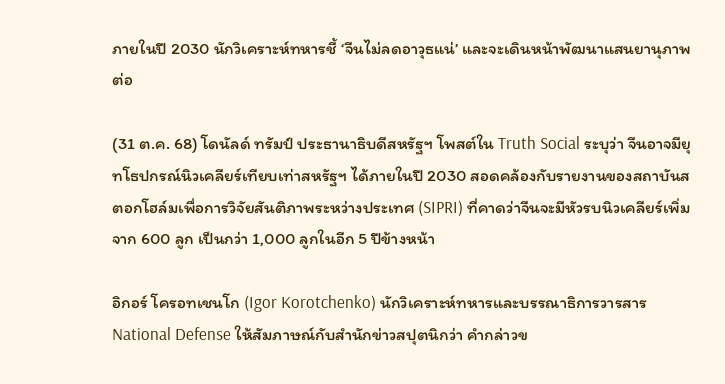ภายในปี 2030 นักวิเคราะห์ทหารชี้ ‘จีนไม่ลดอาวุธแน่’ และจะเดินหน้าพัฒนาแสนยานุภาพต่อ

(31 ต.ค. 68) โดนัลด์ ทรัมป์ ประธานาธิบดีสหรัฐฯ โพสต์ใน Truth Social ระบุว่า จีนอาจมียุทโธปกรณ์นิวเคลียร์เทียบเท่าสหรัฐฯ ได้ภายในปี 2030 สอดคล้องกับรายงานของสถาบันสตอกโฮล์มเพื่อการวิจัยสันติภาพระหว่างประเทศ (SIPRI) ที่คาดว่าจีนจะมีหัวรบนิวเคลียร์เพิ่มจาก 600 ลูก เป็นกว่า 1,000 ลูกในอีก 5 ปีข้างหน้า

อิกอร์ โครอทเชนโก (Igor Korotchenko) นักวิเคราะห์ทหารและบรรณาธิการวารสาร National Defense ให้สัมภาษณ์กับสำนักข่าวสปุตนิกว่า คำกล่าวข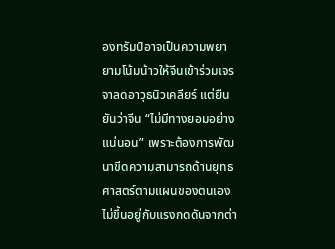องทรัมป์อาจเป็นความพยายามโน้มน้าวให้จีนเข้าร่วมเจรจาลดอาวุธนิวเคลียร์ แต่ยืนยันว่าจีน “ไม่มีทางยอมอย่างแน่นอน” เพราะต้องการพัฒนาขีดความสามารถด้านยุทธศาสตร์ตามแผนของตนเอง ไม่ขึ้นอยู่กับแรงกดดันจากต่า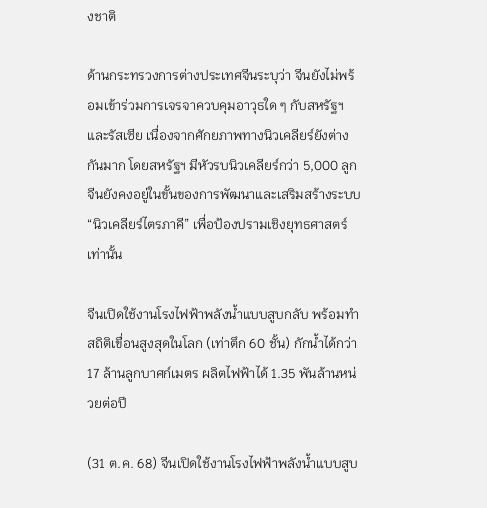งชาติ

ด้านกระทรวงการต่างประเทศจีนระบุว่า จีนยังไม่พร้อมเข้าร่วมการเจรจาควบคุมอาวุธใด ๆ กับสหรัฐฯ และรัสเซีย เนื่องจากศักยภาพทางนิวเคลียร์ยังต่างกันมาก โดยสหรัฐฯ มีหัวรบนิวเคลียร์กว่า 5,000 ลูก จีนยังคงอยู่ในขั้นของการพัฒนาและเสริมสร้างระบบ “นิวเคลียร์ไตรภาคี” เพื่อป้องปรามเชิงยุทธศาสตร์เท่านั้น

จีนเปิดใช้งานโรงไฟฟ้าพลังน้ำแบบสูบกลับ พร้อมทำสถิติเขื่อนสูงสุดในโลก (เท่าตึก 60 ชั้น) กักน้ำได้กว่า 17 ล้านลูกบาศก์เมตร ผลิตไฟฟ้าได้ 1.35 พันล้านหน่วยต่อปี

(31 ต.ค. 68) จีนเปิดใช้งานโรงไฟฟ้าพลังน้ำแบบสูบ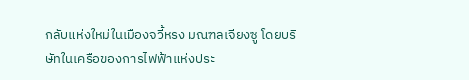กลับแห่งใหม่ในเมืองจวี้หรง มณฑลเจียงซู โดยบริษัทในเครือของการไฟฟ้าแห่งประ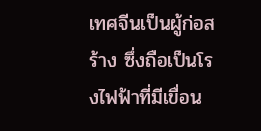เทศจีนเป็นผู้ก่อสร้าง ซึ่งถือเป็นโรงไฟฟ้าที่มีเขื่อน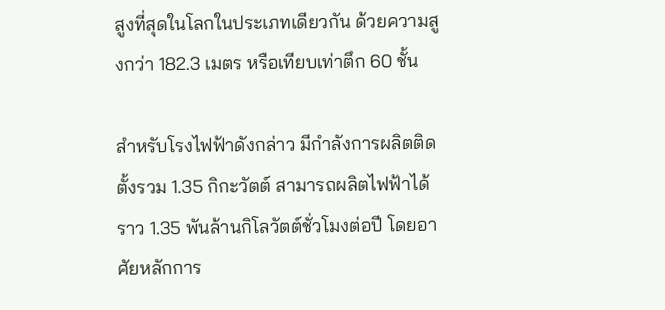สูงที่สุดในโลกในประเภทเดียวกัน ด้วยความสูงกว่า 182.3 เมตร หรือเทียบเท่าตึก 60 ชั้น

สำหรับโรงไฟฟ้าดังกล่าว มีกำลังการผลิตติดตั้งรวม 1.35 กิกะวัตต์ สามารถผลิตไฟฟ้าได้ราว 1.35 พันล้านกิโลวัตต์ชั่วโมงต่อปี โดยอาศัยหลักการ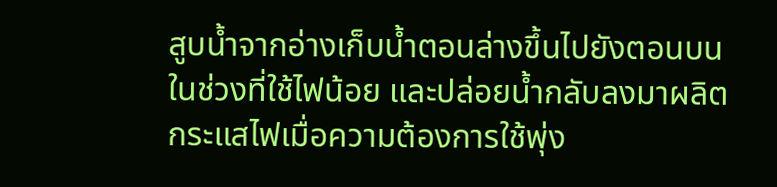สูบน้ำจากอ่างเก็บน้ำตอนล่างขึ้นไปยังตอนบนในช่วงที่ใช้ไฟน้อย และปล่อยน้ำกลับลงมาผลิตกระแสไฟเมื่อความต้องการใช้พุ่ง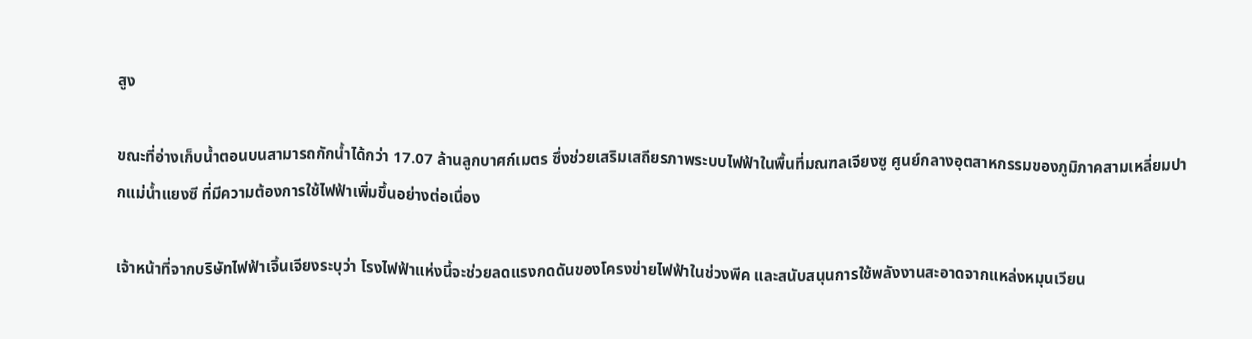สูง

ขณะที่อ่างเก็บน้ำตอนบนสามารถกักน้ำได้กว่า 17.07 ล้านลูกบาศก์เมตร ซึ่งช่วยเสริมเสถียรภาพระบบไฟฟ้าในพื้นที่มณฑลเจียงซู ศูนย์กลางอุตสาหกรรมของภูมิภาคสามเหลี่ยมปากแม่น้ำแยงซี ที่มีความต้องการใช้ไฟฟ้าเพิ่มขึ้นอย่างต่อเนื่อง

เจ้าหน้าที่จากบริษัทไฟฟ้าเจิ้นเจียงระบุว่า โรงไฟฟ้าแห่งนี้จะช่วยลดแรงกดดันของโครงข่ายไฟฟ้าในช่วงพีค และสนับสนุนการใช้พลังงานสะอาดจากแหล่งหมุนเวียน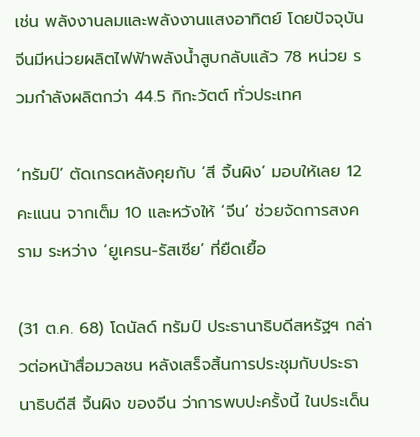เช่น พลังงานลมและพลังงานแสงอาทิตย์ โดยปัจจุบันจีนมีหน่วยผลิตไฟฟ้าพลังน้ำสูบกลับแล้ว 78 หน่วย รวมกำลังผลิตกว่า 44.5 กิกะวัตต์ ทั่วประเทศ

‘ทรัมป์’ ตัดเกรดหลังคุยกับ ‘สี จิ้นผิง’ มอบให้เลย 12 คะแนน จากเต็ม 10 และหวังให้ ‘จีน’ ช่วยจัดการสงคราม ระหว่าง ‘ยูเครน-รัสเซีย’ ที่ยืดเยื้อ

(31 ต.ค. 68) โดนัลด์ ทรัมป์ ประธานาธิบดีสหรัฐฯ กล่าวต่อหน้าสื่อมวลชน หลังเสร็จสิ้นการประชุมกับประธานาธิบดีสี จิ้นผิง ของจีน ว่าการพบปะครั้งนี้ ในประเด็น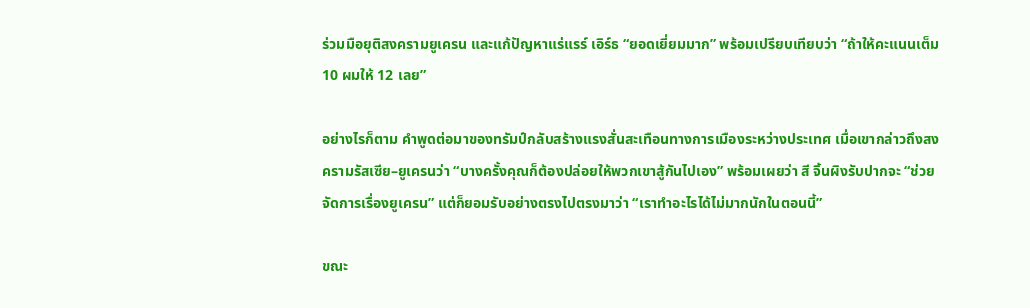ร่วมมือยุติสงครามยูเครน และแก้ปัญหาแร่แรร์ เอิร์ธ “ยอดเยี่ยมมาก” พร้อมเปรียบเทียบว่า “ถ้าให้คะแนนเต็ม 10 ผมให้ 12 เลย”

อย่างไรก็ตาม คำพูดต่อมาของทรัมป์กลับสร้างแรงสั่นสะเทือนทางการเมืองระหว่างประเทศ เมื่อเขากล่าวถึงสงครามรัสเซีย–ยูเครนว่า “บางครั้งคุณก็ต้องปล่อยให้พวกเขาสู้กันไปเอง” พร้อมเผยว่า สี จิ้นผิงรับปากจะ “ช่วยจัดการเรื่องยูเครน” แต่ก็ยอมรับอย่างตรงไปตรงมาว่า “เราทำอะไรได้ไม่มากนักในตอนนี้”

ขณะ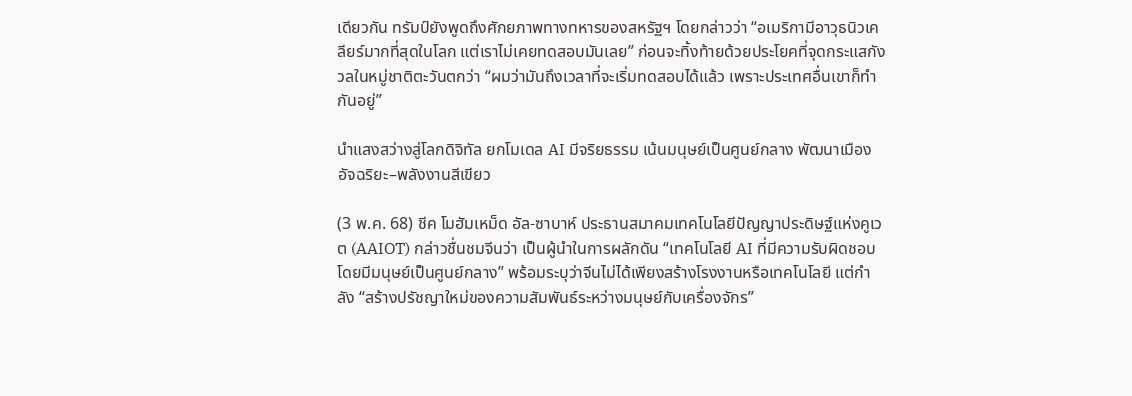เดียวกัน ทรัมป์ยังพูดถึงศักยภาพทางทหารของสหรัฐฯ โดยกล่าวว่า “อเมริกามีอาวุธนิวเคลียร์มากที่สุดในโลก แต่เราไม่เคยทดสอบมันเลย” ก่อนจะทิ้งท้ายด้วยประโยคที่จุดกระแสกังวลในหมู่ชาติตะวันตกว่า “ผมว่ามันถึงเวลาที่จะเริ่มทดสอบได้แล้ว เพราะประเทศอื่นเขาก็ทำกันอยู่”

นำแสงสว่างสู่โลกดิจิทัล ยกโมเดล AI มีจริยธรรม เน้นมนุษย์เป็นศูนย์กลาง พัฒนาเมืองอัจฉริยะ–พลังงานสีเขียว

(3 พ.ค. 68) ชีค โมฮัมเหม็ด อัล-ซาบาห์ ประธานสมาคมเทคโนโลยีปัญญาประดิษฐ์แห่งคูเวต (AAIOT) กล่าวชื่นชมจีนว่า เป็นผู้นำในการผลักดัน “เทคโนโลยี AI ที่มีความรับผิดชอบโดยมีมนุษย์เป็นศูนย์กลาง” พร้อมระบุว่าจีนไม่ได้เพียงสร้างโรงงานหรือเทคโนโลยี แต่กำลัง “สร้างปรัชญาใหม่ของความสัมพันธ์ระหว่างมนุษย์กับเครื่องจักร”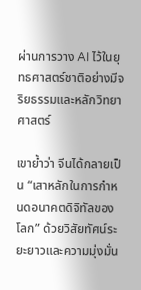ผ่านการวาง AI ไว้ในยุทธศาสตร์ชาติอย่างมีจริยธรรมและหลักวิทยาศาสตร์

เขาย้ำว่า จีนได้กลายเป็น “เสาหลักในการกำหนดอนาคตดิจิทัลของโลก” ด้วยวิสัยทัศน์ระยะยาวและความมุ่งมั่น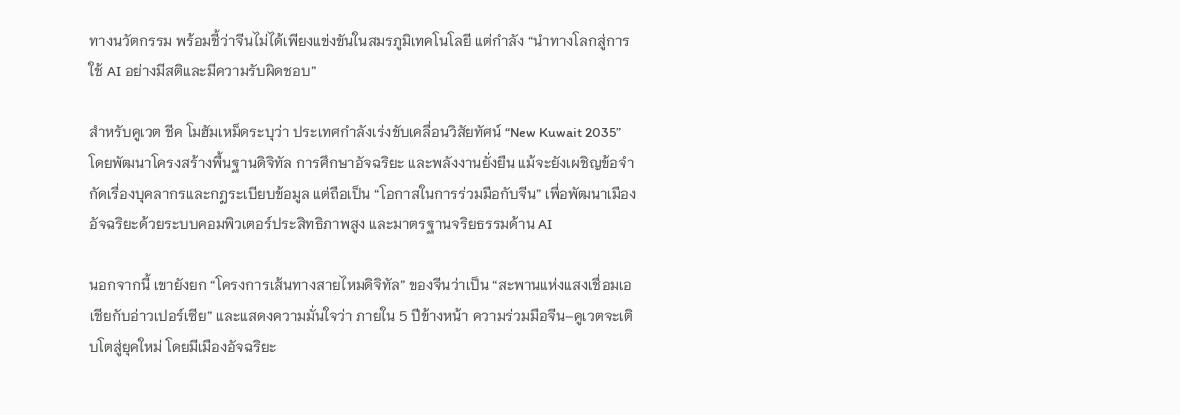ทางนวัตกรรม พร้อมชี้ว่าจีนไม่ได้เพียงแข่งขันในสมรภูมิเทคโนโลยี แต่กำลัง “นำทางโลกสู่การใช้ AI อย่างมีสติและมีความรับผิดชอบ”

สำหรับคูเวต ชีค โมฮัมเหม็ดระบุว่า ประเทศกำลังเร่งขับเคลื่อนวิสัยทัศน์ “New Kuwait 2035” โดยพัฒนาโครงสร้างพื้นฐานดิจิทัล การศึกษาอัจฉริยะ และพลังงานยั่งยืน แม้จะยังเผชิญข้อจำกัดเรื่องบุคลากรและกฎระเบียบข้อมูล แต่ถือเป็น “โอกาสในการร่วมมือกับจีน” เพื่อพัฒนาเมืองอัจฉริยะด้วยระบบคอมพิวเตอร์ประสิทธิภาพสูง และมาตรฐานจริยธรรมด้าน AI

นอกจากนี้ เขายังยก “โครงการเส้นทางสายไหมดิจิทัล” ของจีนว่าเป็น “สะพานแห่งแสงเชื่อมเอเชียกับอ่าวเปอร์เซีย” และแสดงความมั่นใจว่า ภายใน 5 ปีข้างหน้า ความร่วมมือจีน–คูเวตจะเติบโตสู่ยุคใหม่ โดยมีเมืองอัจฉริยะ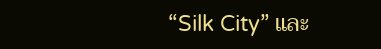“Silk City” และ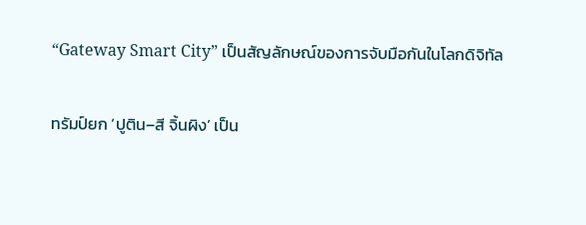“Gateway Smart City” เป็นสัญลักษณ์ของการจับมือกันในโลกดิจิทัล

ทรัมป์ยก ‘ปูติน–สี จิ้นผิง’ เป็น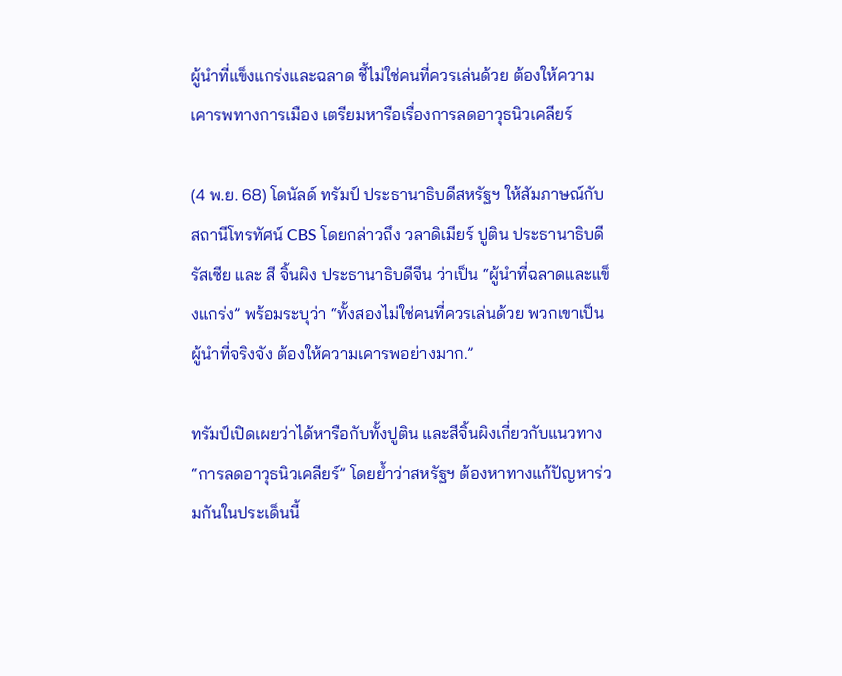ผู้นำที่แข็งแกร่งและฉลาด ชี้ไม่ใช่คนที่ควรเล่นด้วย ต้องให้ความเคารพทางการเมือง เตรียมหารือเรื่องการลดอาวุธนิวเคลียร์

(4 พ.ย. 68) โดนัลด์ ทรัมป์ ประธานาธิบดีสหรัฐฯ ให้สัมภาษณ์กับสถานีโทรทัศน์ CBS โดยกล่าวถึง วลาดิเมียร์ ปูติน ประธานาธิบดีรัสเซีย และ สี จิ้นผิง ประธานาธิบดีจีน ว่าเป็น “ผู้นำที่ฉลาดและแข็งแกร่ง” พร้อมระบุว่า “ทั้งสองไม่ใช่คนที่ควรเล่นด้วย พวกเขาเป็นผู้นำที่จริงจัง ต้องให้ความเคารพอย่างมาก.”

ทรัมป์เปิดเผยว่าได้หารือกับทั้งปูติน และสีจิ้นผิงเกี่ยวกับแนวทาง “การลดอาวุธนิวเคลียร์” โดยย้ำว่าสหรัฐฯ ต้องหาทางแก้ปัญหาร่วมกันในประเด็นนี้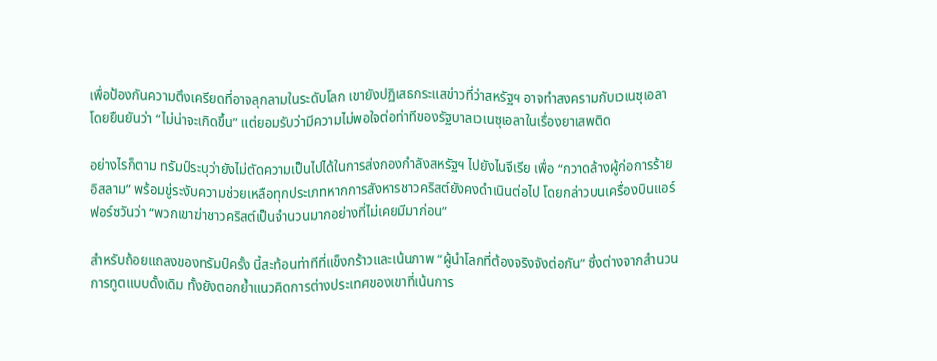เพื่อป้องกันความตึงเครียดที่อาจลุกลามในระดับโลก เขายังปฏิเสธกระแสข่าวที่ว่าสหรัฐฯ อาจทำสงครามกับเวเนซุเอลา โดยยืนยันว่า “ไม่น่าจะเกิดขึ้น” แต่ยอมรับว่ามีความไม่พอใจต่อท่าทีของรัฐบาลเวเนซุเอลาในเรื่องยาเสพติด

อย่างไรก็ตาม ทรัมป์ระบุว่ายังไม่ตัดความเป็นไปได้ในการส่งกองกำลังสหรัฐฯ ไปยังไนจีเรีย เพื่อ “กวาดล้างผู้ก่อการร้ายอิสลาม” พร้อมขู่ระงับความช่วยเหลือทุกประเภทหากการสังหารชาวคริสต์ยังคงดำเนินต่อไป โดยกล่าวบนเครื่องบินแอร์ฟอร์ซวันว่า “พวกเขาฆ่าชาวคริสต์เป็นจำนวนมากอย่างที่ไม่เคยมีมาก่อน”

สำหรับถ้อยแถลงของทรัมป์ครั้ง นี้สะท้อนท่าทีที่แข็งกร้าวและเน้นภาพ “ผู้นำโลกที่ต้องจริงจังต่อกัน” ซึ่งต่างจากสำนวนการทูตแบบดั้งเดิม ทั้งยังตอกย้ำแนวคิดการต่างประเทศของเขาที่เน้นการ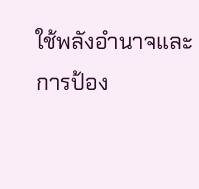ใช้พลังอำนาจและการป้อง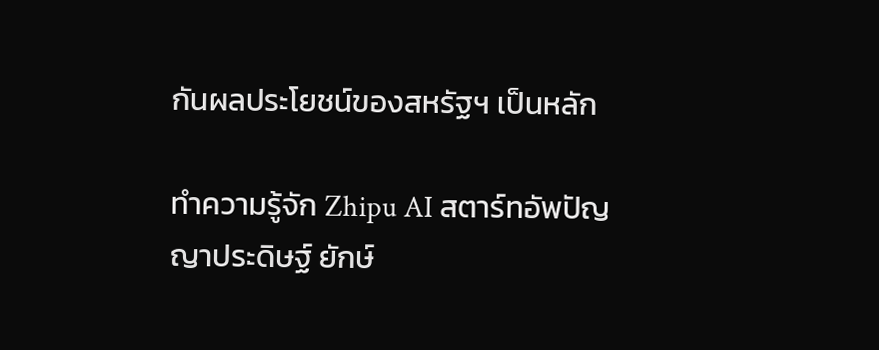กันผลประโยชน์ของสหรัฐฯ เป็นหลัก

ทำความรู้จัก Zhipu AI สตาร์ทอัพปัญญาประดิษฐ์ ยักษ์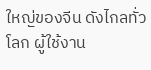ใหญ่ของจีน ดังไกลทั่วโลก ผู้ใช้งาน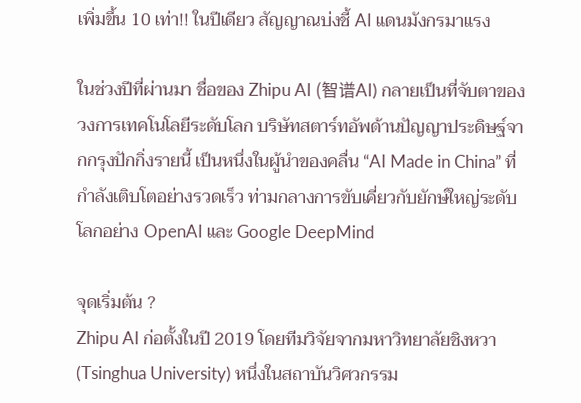เพิ่มขึ้น 10 เท่า!! ในปีเดียว สัญญาณบ่งชี้ AI แดนมังกรมาแรง

ในช่วงปีที่ผ่านมา ชื่อของ Zhipu AI (智谱AI) กลายเป็นที่จับตาของวงการเทคโนโลยีระดับโลก บริษัทสตาร์ทอัพด้านปัญญาประดิษฐ์จากกรุงปักกิ่งรายนี้ เป็นหนึ่งในผู้นำของคลื่น “AI Made in China” ที่กำลังเติบโตอย่างรวดเร็ว ท่ามกลางการขับเคี่ยวกับยักษ์ใหญ่ระดับโลกอย่าง OpenAI และ Google DeepMind

จุดเริ่มต้น ?
Zhipu AI ก่อตั้งในปี 2019 โดยทีมวิจัยจากมหาวิทยาลัยชิงหวา (Tsinghua University) หนึ่งในสถาบันวิศวกรรม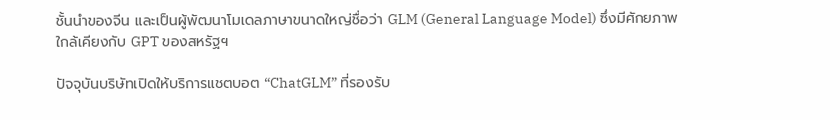ชั้นนำของจีน และเป็นผู้พัฒนาโมเดลภาษาขนาดใหญ่ชื่อว่า GLM (General Language Model) ซึ่งมีศักยภาพใกล้เคียงกับ GPT ของสหรัฐฯ

ปัจจุบันบริษัทเปิดให้บริการแชตบอต “ChatGLM” ที่รองรับ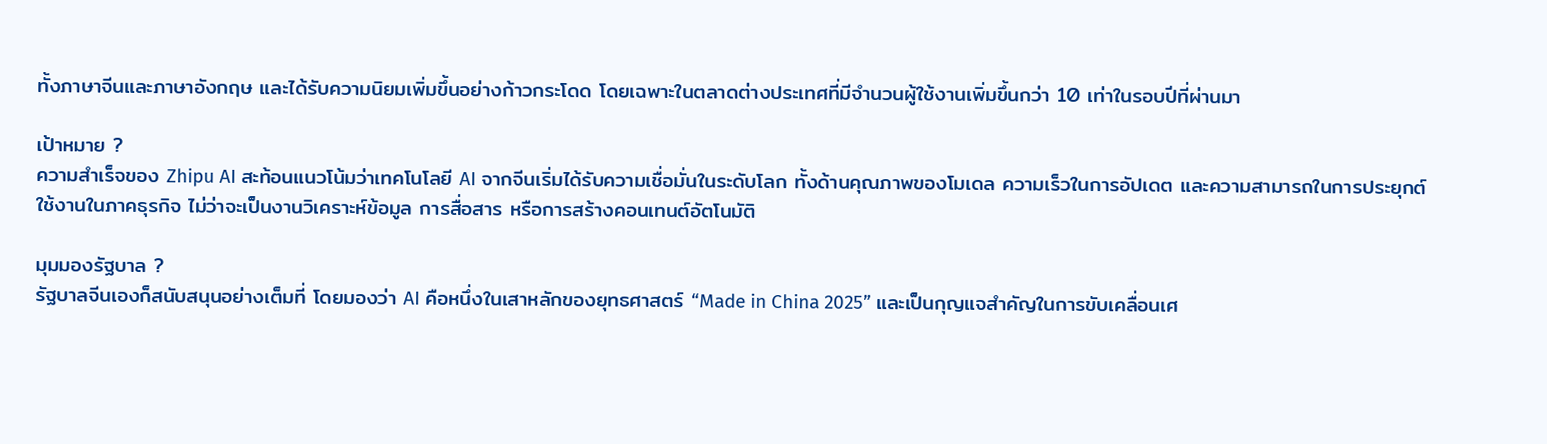ทั้งภาษาจีนและภาษาอังกฤษ และได้รับความนิยมเพิ่มขึ้นอย่างก้าวกระโดด โดยเฉพาะในตลาดต่างประเทศที่มีจำนวนผู้ใช้งานเพิ่มขึ้นกว่า 10 เท่าในรอบปีที่ผ่านมา

เป้าหมาย ?
ความสำเร็จของ Zhipu AI สะท้อนแนวโน้มว่าเทคโนโลยี AI จากจีนเริ่มได้รับความเชื่อมั่นในระดับโลก ทั้งด้านคุณภาพของโมเดล ความเร็วในการอัปเดต และความสามารถในการประยุกต์ใช้งานในภาคธุรกิจ ไม่ว่าจะเป็นงานวิเคราะห์ข้อมูล การสื่อสาร หรือการสร้างคอนเทนต์อัตโนมัติ

มุมมองรัฐบาล ?
รัฐบาลจีนเองก็สนับสนุนอย่างเต็มที่ โดยมองว่า AI คือหนึ่งในเสาหลักของยุทธศาสตร์ “Made in China 2025” และเป็นกุญแจสำคัญในการขับเคลื่อนเศ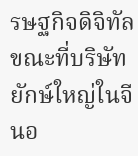รษฐกิจดิจิทัล ขณะที่บริษัทยักษ์ใหญ่ในจีนอ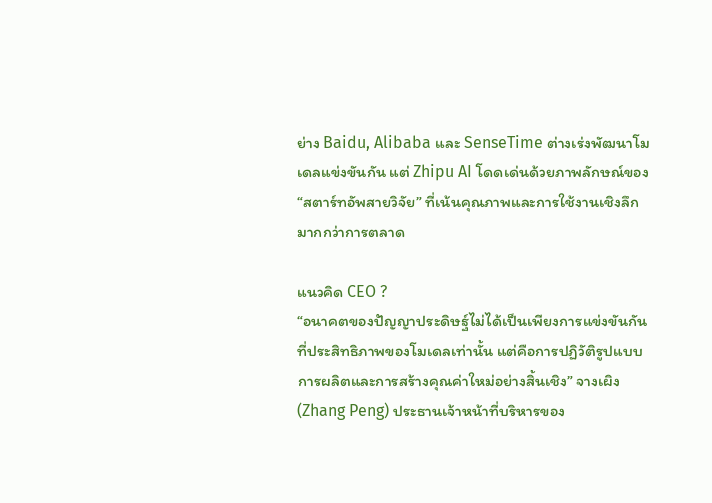ย่าง Baidu, Alibaba และ SenseTime ต่างเร่งพัฒนาโมเดลแข่งขันกัน แต่ Zhipu AI โดดเด่นด้วยภาพลักษณ์ของ “สตาร์ทอัพสายวิจัย” ที่เน้นคุณภาพและการใช้งานเชิงลึกมากกว่าการตลาด

แนวคิด CEO ?
“อนาคตของปัญญาประดิษฐ์ไม่ได้เป็นเพียงการแข่งขันกันที่ประสิทธิภาพของโมเดลเท่านั้น แต่คือการปฏิวัติรูปแบบการผลิตและการสร้างคุณค่าใหม่อย่างสิ้นเชิง” จางเผิง (Zhang Peng) ประธานเจ้าหน้าที่บริหารของ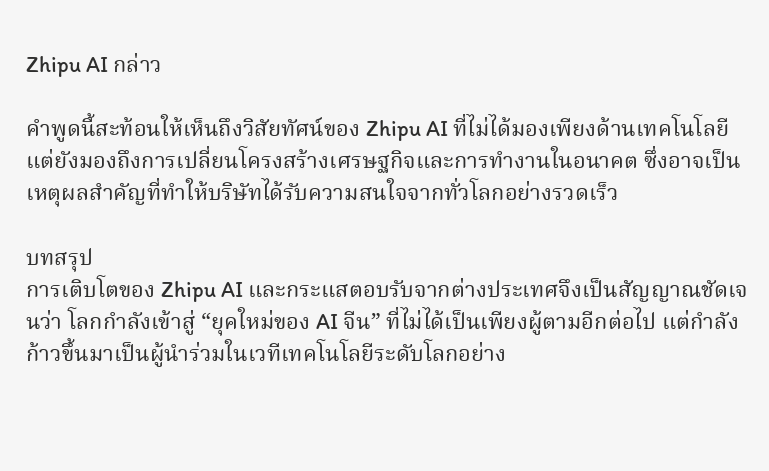Zhipu AI กล่าว

คำพูดนี้สะท้อนให้เห็นถึงวิสัยทัศน์ของ Zhipu AI ที่ไม่ได้มองเพียงด้านเทคโนโลยี แต่ยังมองถึงการเปลี่ยนโครงสร้างเศรษฐกิจและการทำงานในอนาคต ซึ่งอาจเป็นเหตุผลสำคัญที่ทำให้บริษัทได้รับความสนใจจากทั่วโลกอย่างรวดเร็ว

บทสรุป
การเติบโตของ Zhipu AI และกระแสตอบรับจากต่างประเทศจึงเป็นสัญญาณชัดเจนว่า โลกกำลังเข้าสู่ “ยุคใหม่ของ AI จีน” ที่ไม่ได้เป็นเพียงผู้ตามอีกต่อไป แต่กำลังก้าวขึ้นมาเป็นผู้นำร่วมในเวทีเทคโนโลยีระดับโลกอย่าง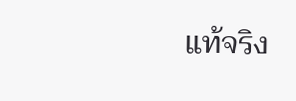แท้จริง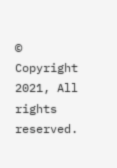© Copyright 2021, All rights reserved.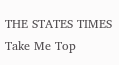THE STATES TIMES
Take Me Top